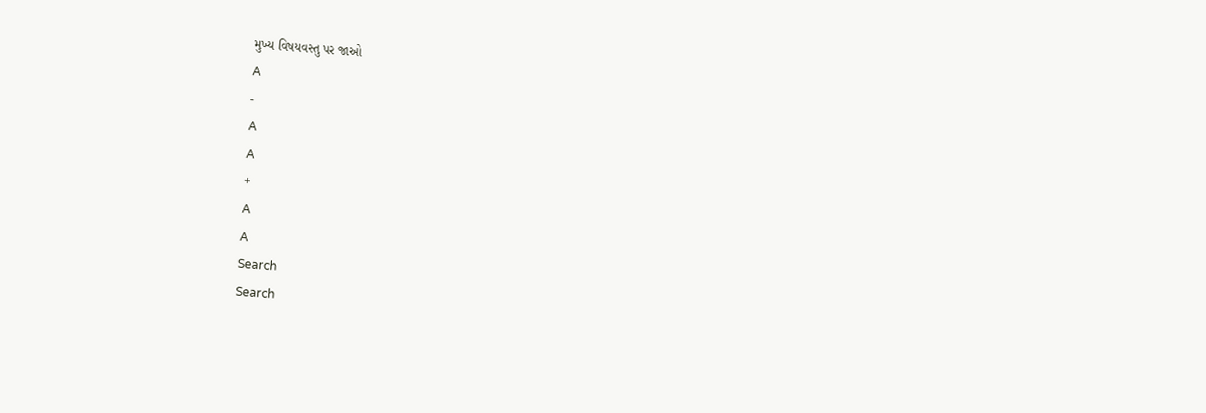મુખ્ય વિષયવસ્તુ પર જાઓ
A
-
A
A
+
A
A
Search
Search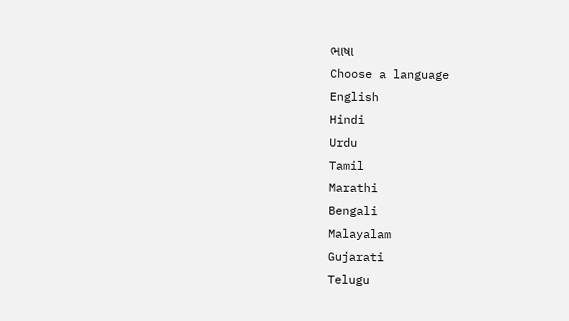ભાષા
Choose a language
English
Hindi
Urdu
Tamil
Marathi
Bengali
Malayalam
Gujarati
Telugu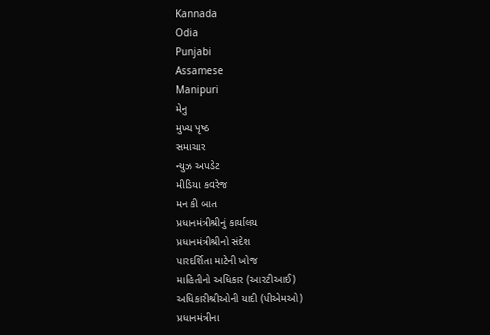Kannada
Odia
Punjabi
Assamese
Manipuri
મેનુ
મુખ્ય પૃષ્ઠ
સમાચાર
ન્યુઝ અપડેટ
મીડિયા કવરેજ
મન કી બાત
પ્રધાનમંત્રીશ્રીનું કાર્યાલય
પ્રધાનમંત્રીશ્રીનો સંદેશ
પારદર્શિતા માટેની ખોજ
માહિતીનો અધિકાર (આરટીઆઈ)
અધિકારીશ્રીઓની યાદી (પીએમઓ)
પ્રધાનમંત્રીના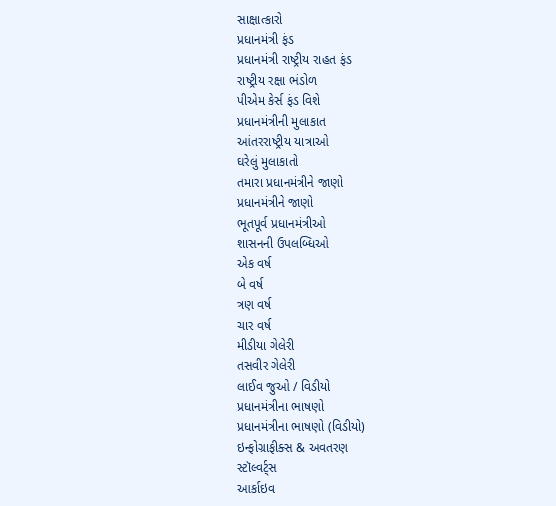સાક્ષાત્કારો
પ્રધાનમંત્રી ફંડ
પ્રધાનમંત્રી રાષ્ટ્રીય રાહત ફંડ
રાષ્ટ્રીય રક્ષા ભંડોળ
પીએમ કેર્સ ફંડ વિશે
પ્રધાનમંત્રીની મુલાકાત
આંતરરાષ્ટ્રીય યાત્રાઓ
ઘરેલું મુલાકાતો
તમારા પ્રધાનમંત્રીને જાણો
પ્રધાનમંત્રીને જાણો
ભૂતપૂર્વ પ્રધાનમંત્રીઓ
શાસનની ઉપલબ્ધિઓ
એક વર્ષ
બે વર્ષ
ત્રણ વર્ષ
ચાર વર્ષ
મીડીયા ગેલેરી
તસવીર ગેલેરી
લાઈવ જુઓ / વિડીયો
પ્રધાનમંત્રીના ભાષણો
પ્રધાનમંત્રીના ભાષણો (વિડીયો)
ઇન્ફોગ્રાફીક્સ & અવતરણ
સ્ટૉલ્વર્ટ્સ
આર્કાઇવ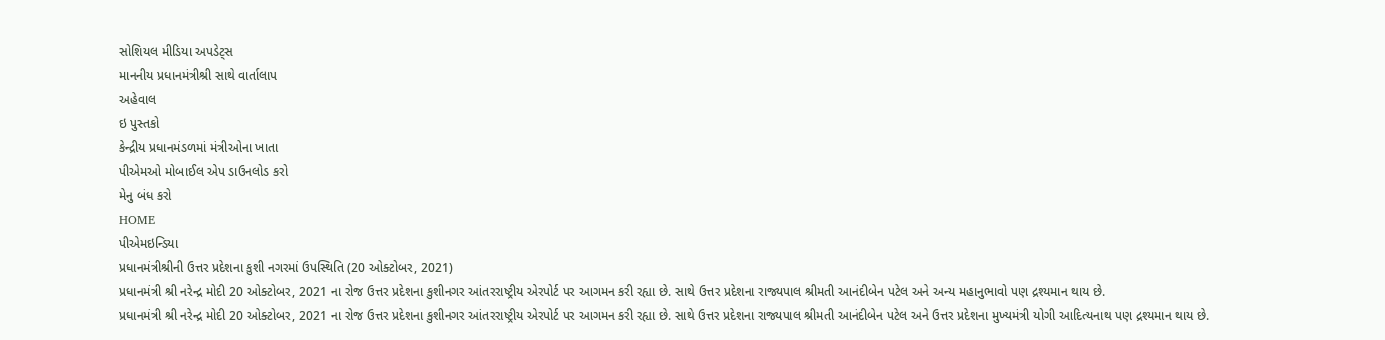સોશિયલ મીડિયા અપડેટ્સ
માનનીય પ્રધાનમંત્રીશ્રી સાથે વાર્તાલાપ
અહેવાલ
ઇ પુસ્તકો
કેન્દ્રીય પ્રધાનમંડળમાં મંત્રીઓના ખાતા
પીએમઓ મોબાઈલ એપ ડાઉનલોડ કરો
મેનુ બંધ કરો
HOME
પીએમઇન્ડિયા
પ્રધાનમંત્રીશ્રીની ઉત્તર પ્રદેશના કુશી નગરમાં ઉપસ્થિતિ (20 ઓક્ટોબર, 2021)
પ્રધાનમંત્રી શ્રી નરેન્દ્ર મોદી 20 ઓક્ટોબર, 2021 ના રોજ ઉત્તર પ્રદેશના કુશીનગર આંતરરાષ્ટ્રીય એરપોર્ટ પર આગમન કરી રહ્યા છે. સાથે ઉત્તર પ્રદેશના રાજ્યપાલ શ્રીમતી આનંદીબેન પટેલ અને અન્ય મહાનુભાવો પણ દ્રશ્યમાન થાય છે.
પ્રધાનમંત્રી શ્રી નરેન્દ્ર મોદી 20 ઓક્ટોબર, 2021 ના રોજ ઉત્તર પ્રદેશના કુશીનગર આંતરરાષ્ટ્રીય એરપોર્ટ પર આગમન કરી રહ્યા છે. સાથે ઉત્તર પ્રદેશના રાજ્યપાલ શ્રીમતી આનંદીબેન પટેલ અને ઉત્તર પ્રદેશના મુખ્યમંત્રી યોગી આદિત્યનાથ પણ દ્રશ્યમાન થાય છે.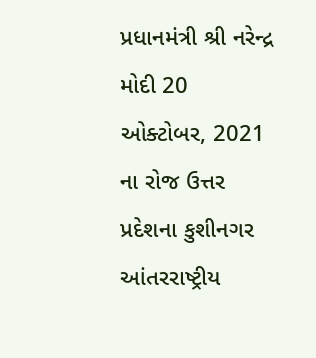પ્રધાનમંત્રી શ્રી નરેન્દ્ર મોદી 20 ઓક્ટોબર, 2021 ના રોજ ઉત્તર પ્રદેશના કુશીનગર આંતરરાષ્ટ્રીય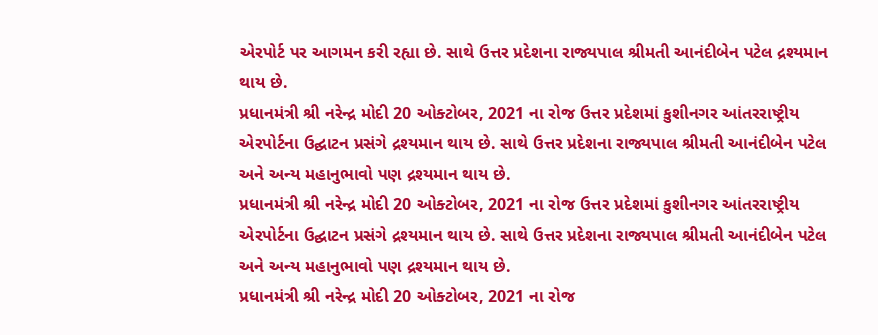એરપોર્ટ પર આગમન કરી રહ્યા છે. સાથે ઉત્તર પ્રદેશના રાજ્યપાલ શ્રીમતી આનંદીબેન પટેલ દ્રશ્યમાન થાય છે.
પ્રધાનમંત્રી શ્રી નરેન્દ્ર મોદી 20 ઓક્ટોબર, 2021 ના રોજ ઉત્તર પ્રદેશમાં કુશીનગર આંતરરાષ્ટ્રીય એરપોર્ટના ઉદ્ઘાટન પ્રસંગે દ્રશ્યમાન થાય છે. સાથે ઉત્તર પ્રદેશના રાજ્યપાલ શ્રીમતી આનંદીબેન પટેલ અને અન્ય મહાનુભાવો પણ દ્રશ્યમાન થાય છે.
પ્રધાનમંત્રી શ્રી નરેન્દ્ર મોદી 20 ઓક્ટોબર, 2021 ના રોજ ઉત્તર પ્રદેશમાં કુશીનગર આંતરરાષ્ટ્રીય એરપોર્ટના ઉદ્ઘાટન પ્રસંગે દ્રશ્યમાન થાય છે. સાથે ઉત્તર પ્રદેશના રાજ્યપાલ શ્રીમતી આનંદીબેન પટેલ અને અન્ય મહાનુભાવો પણ દ્રશ્યમાન થાય છે.
પ્રધાનમંત્રી શ્રી નરેન્દ્ર મોદી 20 ઓક્ટોબર, 2021 ના રોજ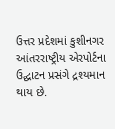ઉત્તર પ્રદેશમાં કુશીનગર આંતરરાષ્ટ્રીય એરપોર્ટના ઉદ્ઘાટન પ્રસંગે દ્રશ્યમાન થાય છે.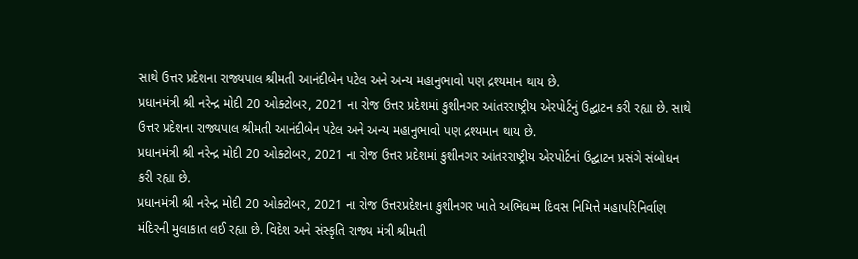સાથે ઉત્તર પ્રદેશના રાજ્યપાલ શ્રીમતી આનંદીબેન પટેલ અને અન્ય મહાનુભાવો પણ દ્રશ્યમાન થાય છે.
પ્રધાનમંત્રી શ્રી નરેન્દ્ર મોદી 20 ઓક્ટોબર, 2021 ના રોજ ઉત્તર પ્રદેશમાં કુશીનગર આંતરરાષ્ટ્રીય એરપોર્ટનું ઉદ્ઘાટન કરી રહ્યા છે. સાથે ઉત્તર પ્રદેશના રાજ્યપાલ શ્રીમતી આનંદીબેન પટેલ અને અન્ય મહાનુભાવો પણ દ્રશ્યમાન થાય છે.
પ્રધાનમંત્રી શ્રી નરેન્દ્ર મોદી 20 ઓક્ટોબર, 2021 ના રોજ ઉત્તર પ્રદેશમાં કુશીનગર આંતરરાષ્ટ્રીય એરપોર્ટનાં ઉદ્ઘાટન પ્રસંગે સંબોધન કરી રહ્યા છે.
પ્રધાનમંત્રી શ્રી નરેન્દ્ર મોદી 20 ઓક્ટોબર, 2021 ના રોજ ઉત્તરપ્રદેશના કુશીનગર ખાતે અભિધમ્મ દિવસ નિમિત્તે મહાપરિનિર્વાણ મંદિરની મુલાકાત લઈ રહ્યા છે. વિદેશ અને સંસ્કૃતિ રાજ્ય મંત્રી શ્રીમતી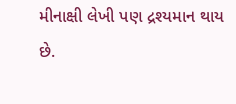મીનાક્ષી લેખી પણ દ્રશ્યમાન થાય છે.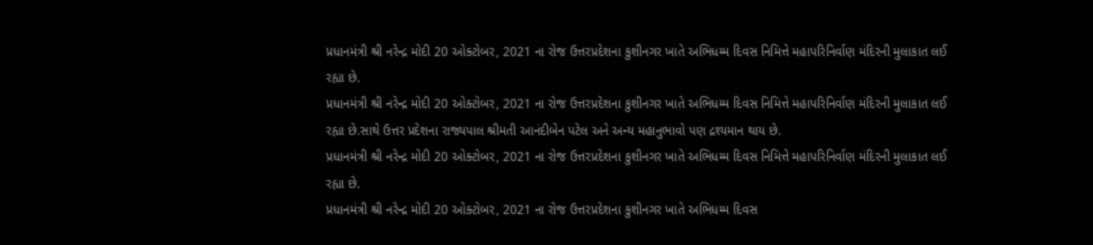પ્રધાનમંત્રી શ્રી નરેન્દ્ર મોદી 20 ઓક્ટોબર, 2021 ના રોજ ઉત્તરપ્રદેશના કુશીનગર ખાતે અભિધમ્મ દિવસ નિમિત્તે મહાપરિનિર્વાણ મંદિરની મુલાકાત લઈ રહ્યા છે.
પ્રધાનમંત્રી શ્રી નરેન્દ્ર મોદી 20 ઓક્ટોબર, 2021 ના રોજ ઉત્તરપ્રદેશના કુશીનગર ખાતે અભિધમ્મ દિવસ નિમિત્તે મહાપરિનિર્વાણ મંદિરની મુલાકાત લઈ રહ્યા છે.સાથે ઉત્તર પ્રદેશના રાજ્યપાલ શ્રીમતી આનંદીબેન પટેલ અને અન્ય મહાનુભાવો પણ દ્રશ્યમાન થાય છે.
પ્રધાનમંત્રી શ્રી નરેન્દ્ર મોદી 20 ઓક્ટોબર, 2021 ના રોજ ઉત્તરપ્રદેશના કુશીનગર ખાતે અભિધમ્મ દિવસ નિમિત્તે મહાપરિનિર્વાણ મંદિરની મુલાકાત લઈ રહ્યા છે.
પ્રધાનમંત્રી શ્રી નરેન્દ્ર મોદી 20 ઓક્ટોબર, 2021 ના રોજ ઉત્તરપ્રદેશના કુશીનગર ખાતે અભિધમ્મ દિવસ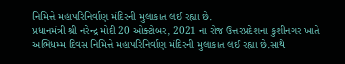નિમિત્તે મહાપરિનિર્વાણ મંદિરની મુલાકાત લઈ રહ્યા છે.
પ્રધાનમંત્રી શ્રી નરેન્દ્ર મોદી 20 ઓક્ટોબર, 2021 ના રોજ ઉત્તરપ્રદેશના કુશીનગર ખાતે અભિધમ્મ દિવસ નિમિત્તે મહાપરિનિર્વાણ મંદિરની મુલાકાત લઈ રહ્યા છે.સાથે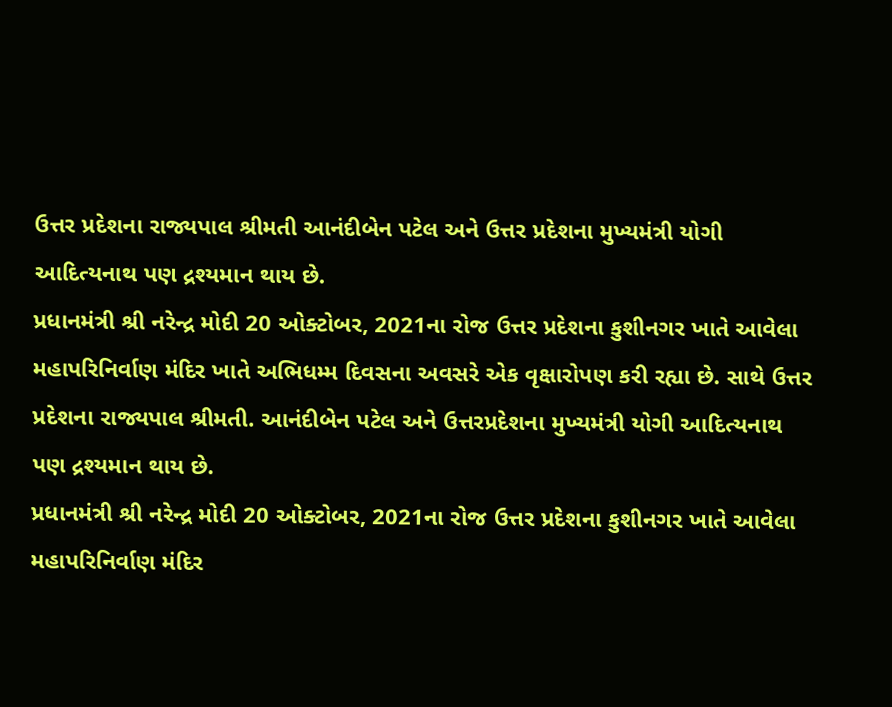ઉત્તર પ્રદેશના રાજ્યપાલ શ્રીમતી આનંદીબેન પટેલ અને ઉત્તર પ્રદેશના મુખ્યમંત્રી યોગી આદિત્યનાથ પણ દ્રશ્યમાન થાય છે.
પ્રધાનમંત્રી શ્રી નરેન્દ્ર મોદી 20 ઓક્ટોબર, 2021ના રોજ ઉત્તર પ્રદેશના કુશીનગર ખાતે આવેલા મહાપરિનિર્વાણ મંદિર ખાતે અભિધમ્મ દિવસના અવસરે એક વૃક્ષારોપણ કરી રહ્યા છે. સાથે ઉત્તર પ્રદેશના રાજ્યપાલ શ્રીમતી. આનંદીબેન પટેલ અને ઉત્તરપ્રદેશના મુખ્યમંત્રી યોગી આદિત્યનાથ પણ દ્રશ્યમાન થાય છે.
પ્રધાનમંત્રી શ્રી નરેન્દ્ર મોદી 20 ઓક્ટોબર, 2021ના રોજ ઉત્તર પ્રદેશના કુશીનગર ખાતે આવેલા મહાપરિનિર્વાણ મંદિર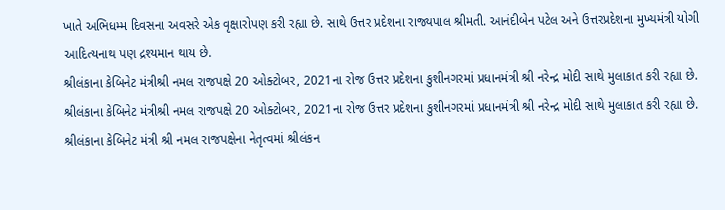ખાતે અભિધમ્મ દિવસના અવસરે એક વૃક્ષારોપણ કરી રહ્યા છે. સાથે ઉત્તર પ્રદેશના રાજ્યપાલ શ્રીમતી. આનંદીબેન પટેલ અને ઉત્તરપ્રદેશના મુખ્યમંત્રી યોગી આદિત્યનાથ પણ દ્રશ્યમાન થાય છે.
શ્રીલંકાના કેબિનેટ મંત્રીશ્રી નમલ રાજપક્ષે 20 ઓક્ટોબર, 2021ના રોજ ઉત્તર પ્રદેશના કુશીનગરમાં પ્રધાનમંત્રી શ્રી નરેન્દ્ર મોદી સાથે મુલાકાત કરી રહ્યા છે.
શ્રીલંકાના કેબિનેટ મંત્રીશ્રી નમલ રાજપક્ષે 20 ઓક્ટોબર, 2021ના રોજ ઉત્તર પ્રદેશના કુશીનગરમાં પ્રધાનમંત્રી શ્રી નરેન્દ્ર મોદી સાથે મુલાકાત કરી રહ્યા છે.
શ્રીલંકાના કેબિનેટ મંત્રી શ્રી નમલ રાજપક્ષેના નેતૃત્વમાં શ્રીલંકન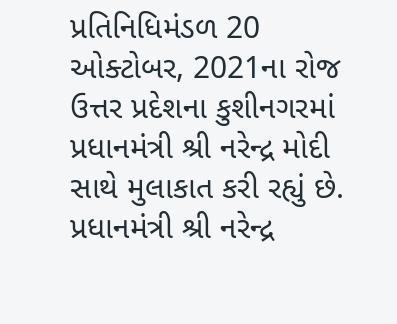પ્રતિનિધિમંડળ 20 ઓક્ટોબર, 2021ના રોજ ઉત્તર પ્રદેશના કુશીનગરમાં પ્રધાનમંત્રી શ્રી નરેન્દ્ર મોદી સાથે મુલાકાત કરી રહ્યું છે.
પ્રધાનમંત્રી શ્રી નરેન્દ્ર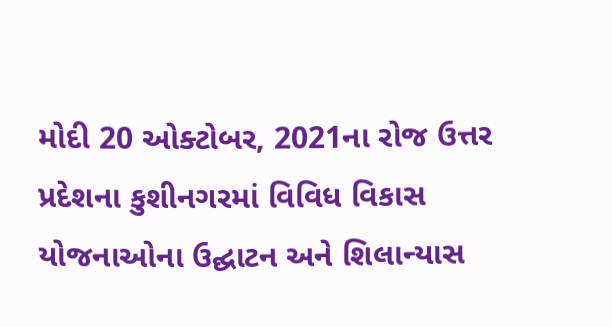મોદી 20 ઓક્ટોબર, 2021ના રોજ ઉત્તર પ્રદેશના કુશીનગરમાં વિવિધ વિકાસ યોજનાઓના ઉદ્ઘાટન અને શિલાન્યાસ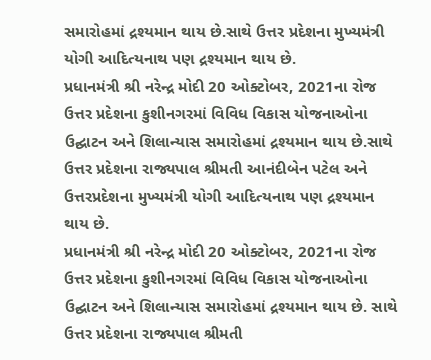સમારોહમાં દ્રશ્યમાન થાય છે.સાથે ઉત્તર પ્રદેશના મુખ્યમંત્રી યોગી આદિત્યનાથ પણ દ્રશ્યમાન થાય છે.
પ્રધાનમંત્રી શ્રી નરેન્દ્ર મોદી 20 ઓક્ટોબર, 2021ના રોજ ઉત્તર પ્રદેશના કુશીનગરમાં વિવિધ વિકાસ યોજનાઓના ઉદ્ઘાટન અને શિલાન્યાસ સમારોહમાં દ્રશ્યમાન થાય છે.સાથે ઉત્તર પ્રદેશના રાજ્યપાલ શ્રીમતી આનંદીબેન પટેલ અને ઉત્તરપ્રદેશના મુખ્યમંત્રી યોગી આદિત્યનાથ પણ દ્રશ્યમાન થાય છે.
પ્રધાનમંત્રી શ્રી નરેન્દ્ર મોદી 20 ઓક્ટોબર, 2021ના રોજ ઉત્તર પ્રદેશના કુશીનગરમાં વિવિધ વિકાસ યોજનાઓના ઉદ્ઘાટન અને શિલાન્યાસ સમારોહમાં દ્રશ્યમાન થાય છે. સાથે ઉત્તર પ્રદેશના રાજ્યપાલ શ્રીમતી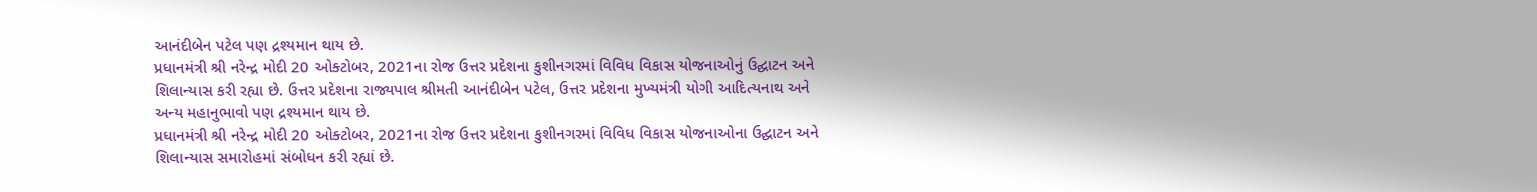આનંદીબેન પટેલ પણ દ્રશ્યમાન થાય છે.
પ્રધાનમંત્રી શ્રી નરેન્દ્ર મોદી 20 ઓક્ટોબર, 2021ના રોજ ઉત્તર પ્રદેશના કુશીનગરમાં વિવિધ વિકાસ યોજનાઓનું ઉદ્ઘાટન અને શિલાન્યાસ કરી રહ્યા છે. ઉત્તર પ્રદેશના રાજ્યપાલ શ્રીમતી આનંદીબેન પટેલ, ઉત્તર પ્રદેશના મુખ્યમંત્રી યોગી આદિત્યનાથ અને અન્ય મહાનુભાવો પણ દ્રશ્યમાન થાય છે.
પ્રધાનમંત્રી શ્રી નરેન્દ્ર મોદી 20 ઓક્ટોબર, 2021ના રોજ ઉત્તર પ્રદેશના કુશીનગરમાં વિવિધ વિકાસ યોજનાઓના ઉદ્ઘાટન અને શિલાન્યાસ સમારોહમાં સંબોધન કરી રહ્યાં છે.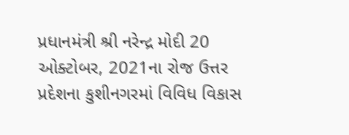પ્રધાનમંત્રી શ્રી નરેન્દ્ર મોદી 20 ઓક્ટોબર, 2021ના રોજ ઉત્તર પ્રદેશના કુશીનગરમાં વિવિધ વિકાસ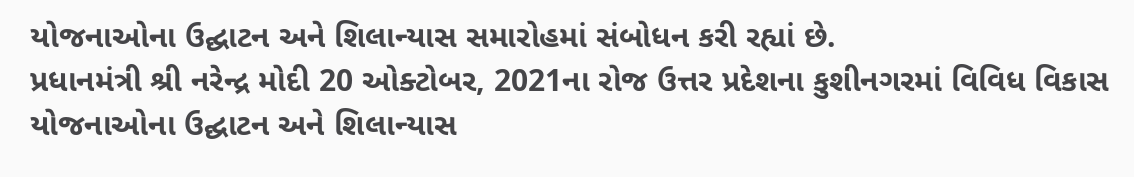યોજનાઓના ઉદ્ઘાટન અને શિલાન્યાસ સમારોહમાં સંબોધન કરી રહ્યાં છે.
પ્રધાનમંત્રી શ્રી નરેન્દ્ર મોદી 20 ઓક્ટોબર, 2021ના રોજ ઉત્તર પ્રદેશના કુશીનગરમાં વિવિધ વિકાસ યોજનાઓના ઉદ્ઘાટન અને શિલાન્યાસ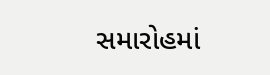સમારોહમાં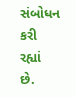સંબોધન કરી રહ્યાં છે.